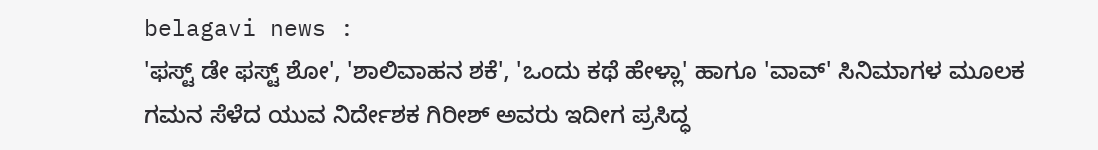belagavi news :
'ಫಸ್ಟ್ ಡೇ ಫಸ್ಟ್ ಶೋ', 'ಶಾಲಿವಾಹನ ಶಕೆ', 'ಒಂದು ಕಥೆ ಹೇಳ್ಲಾ' ಹಾಗೂ 'ವಾವ್' ಸಿನಿಮಾಗಳ ಮೂಲಕ ಗಮನ ಸೆಳೆದ ಯುವ ನಿರ್ದೇಶಕ ಗಿರೀಶ್ ಅವರು ಇದೀಗ ಪ್ರಸಿದ್ಧ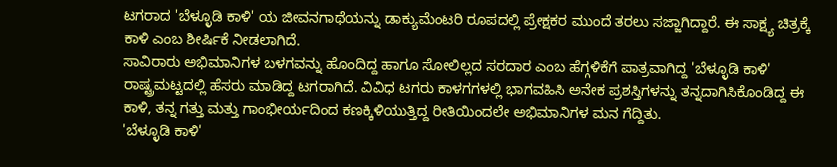ಟಗರಾದ 'ಬೆಳ್ಳೂಡಿ ಕಾಳಿ' ಯ ಜೀವನಗಾಥೆಯನ್ನು ಡಾಕ್ಯುಮೆಂಟರಿ ರೂಪದಲ್ಲಿ ಪ್ರೇಕ್ಷಕರ ಮುಂದೆ ತರಲು ಸಜ್ಜಾಗಿದ್ದಾರೆ. ಈ ಸಾಕ್ಷ್ಯ ಚಿತ್ರಕ್ಕೆ ಕಾಳಿ ಎಂಬ ಶೀರ್ಷಿಕೆ ನೀಡಲಾಗಿದೆ.
ಸಾವಿರಾರು ಅಭಿಮಾನಿಗಳ ಬಳಗವನ್ನು ಹೊಂದಿದ್ದ ಹಾಗೂ ಸೋಲಿಲ್ಲದ ಸರದಾರ ಎಂಬ ಹೆಗ್ಗಳಿಕೆಗೆ ಪಾತ್ರವಾಗಿದ್ದ 'ಬೆಳ್ಳೂಡಿ ಕಾಳಿ' ರಾಷ್ಟ್ರಮಟ್ಟದಲ್ಲಿ ಹೆಸರು ಮಾಡಿದ್ದ ಟಗರಾಗಿದೆ. ವಿವಿಧ ಟಗರು ಕಾಳಗಗಳಲ್ಲಿ ಭಾಗವಹಿಸಿ ಅನೇಕ ಪ್ರಶಸ್ತಿಗಳನ್ನು ತನ್ನದಾಗಿಸಿಕೊಂಡಿದ್ದ ಈ ಕಾಳಿ, ತನ್ನ ಗತ್ತು ಮತ್ತು ಗಾಂಭೀರ್ಯದಿಂದ ಕಣಕ್ಕಿಳಿಯುತ್ತಿದ್ದ ರೀತಿಯಿಂದಲೇ ಅಭಿಮಾನಿಗಳ ಮನ ಗೆದ್ದಿತು.
'ಬೆಳ್ಳೂಡಿ ಕಾಳಿ'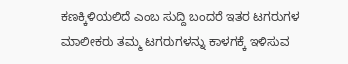ಕಣಕ್ಕಿಳಿಯಲಿದೆ ಎಂಬ ಸುದ್ದಿ ಬಂದರೆ ಇತರ ಟಗರುಗಳ ಮಾಲೀಕರು ತಮ್ಮ ಟಗರುಗಳನ್ನು ಕಾಳಗಕ್ಕೆ ಇಳಿಸುವ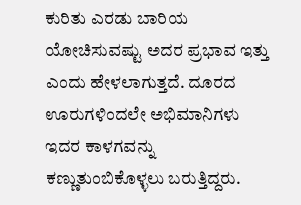ಕುರಿತು ಎರಡು ಬಾರಿಯ ಯೋಚಿಸುವಷ್ಟು ಅದರ ಪ್ರಭಾವ ಇತ್ತು ಎಂದು ಹೇಳಲಾಗುತ್ತದೆ. ದೂರದ ಊರುಗಳಿಂದಲೇ ಅಭಿಮಾನಿಗಳು ಇದರ ಕಾಳಗವನ್ನು ಕಣ್ಣುತುಂಬಿಕೊಳ್ಳಲು ಬರುತ್ತಿದ್ದರು.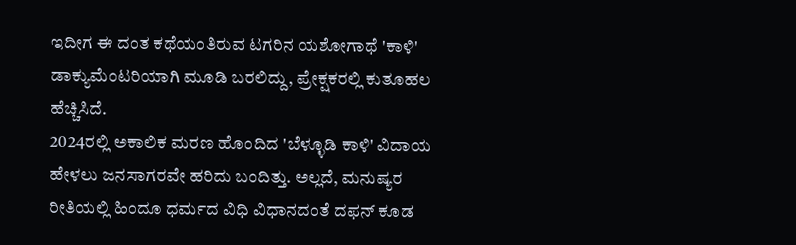ಇದೀಗ ಈ ದಂತ ಕಥೆಯಂತಿರುವ ಟಗರಿನ ಯಶೋಗಾಥೆ 'ಕಾಳಿ' ಡಾಕ್ಯುಮೆಂಟರಿಯಾಗಿ ಮೂಡಿ ಬರಲಿದ್ದು, ಪ್ರೇಕ್ಷಕರಲ್ಲಿ ಕುತೂಹಲ ಹೆಚ್ಚಿಸಿದೆ.
2024ರಲ್ಲಿ ಅಕಾಲಿಕ ಮರಣ ಹೊಂದಿದ 'ಬೆಳ್ಳೂಡಿ ಕಾಳಿ' ವಿದಾಯ ಹೇಳಲು ಜನಸಾಗರವೇ ಹರಿದು ಬಂದಿತ್ತು. ಅಲ್ಲದೆ, ಮನುಷ್ಯರ ರೀತಿಯಲ್ಲಿ ಹಿಂದೂ ಧರ್ಮದ ವಿಧಿ ವಿಧಾನದಂತೆ ದಫನ್ ಕೂಡ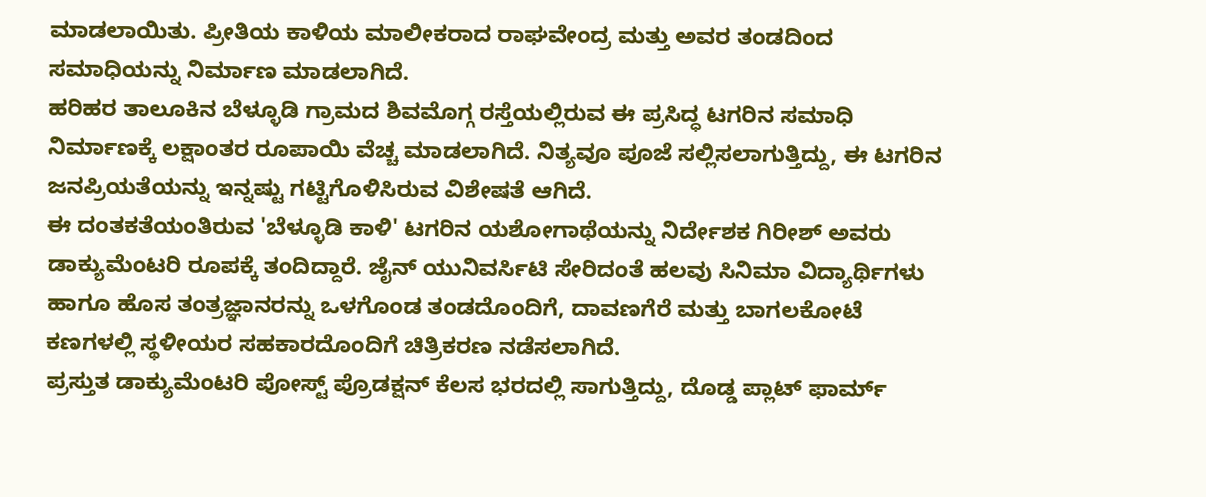ಮಾಡಲಾಯಿತು. ಪ್ರೀತಿಯ ಕಾಳಿಯ ಮಾಲೀಕರಾದ ರಾಘವೇಂದ್ರ ಮತ್ತು ಅವರ ತಂಡದಿಂದ ಸಮಾಧಿಯನ್ನು ನಿರ್ಮಾಣ ಮಾಡಲಾಗಿದೆ.
ಹರಿಹರ ತಾಲೂಕಿನ ಬೆಳ್ಳೂಡಿ ಗ್ರಾಮದ ಶಿವಮೊಗ್ಗ ರಸ್ತೆಯಲ್ಲಿರುವ ಈ ಪ್ರಸಿದ್ಧ ಟಗರಿನ ಸಮಾಧಿ ನಿರ್ಮಾಣಕ್ಕೆ ಲಕ್ಷಾಂತರ ರೂಪಾಯಿ ವೆಚ್ಚ ಮಾಡಲಾಗಿದೆ. ನಿತ್ಯವೂ ಪೂಜೆ ಸಲ್ಲಿಸಲಾಗುತ್ತಿದ್ದು, ಈ ಟಗರಿನ ಜನಪ್ರಿಯತೆಯನ್ನು ಇನ್ನಷ್ಟು ಗಟ್ಟಿಗೊಳಿಸಿರುವ ವಿಶೇಷತೆ ಆಗಿದೆ.
ಈ ದಂತಕತೆಯಂತಿರುವ 'ಬೆಳ್ಳೂಡಿ ಕಾಳಿ' ಟಗರಿನ ಯಶೋಗಾಥೆಯನ್ನು ನಿರ್ದೇಶಕ ಗಿರೀಶ್ ಅವರು ಡಾಕ್ಯುಮೆಂಟರಿ ರೂಪಕ್ಕೆ ತಂದಿದ್ದಾರೆ. ಜೈನ್ ಯುನಿವರ್ಸಿಟಿ ಸೇರಿದಂತೆ ಹಲವು ಸಿನಿಮಾ ವಿದ್ಯಾರ್ಥಿಗಳು ಹಾಗೂ ಹೊಸ ತಂತ್ರಜ್ಞಾನರನ್ನು ಒಳಗೊಂಡ ತಂಡದೊಂದಿಗೆ, ದಾವಣಗೆರೆ ಮತ್ತು ಬಾಗಲಕೋಟೆ ಕಣಗಳಲ್ಲಿ ಸ್ಥಳೀಯರ ಸಹಕಾರದೊಂದಿಗೆ ಚಿತ್ರಿಕರಣ ನಡೆಸಲಾಗಿದೆ.
ಪ್ರಸ್ತುತ ಡಾಕ್ಯುಮೆಂಟರಿ ಪೋಸ್ಟ್ ಪ್ರೊಡಕ್ಷನ್ ಕೆಲಸ ಭರದಲ್ಲಿ ಸಾಗುತ್ತಿದ್ದು, ದೊಡ್ಡ ಪ್ಲಾಟ್ ಫಾರ್ಮ್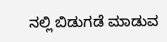ನಲ್ಲಿ ಬಿಡುಗಡೆ ಮಾಡುವ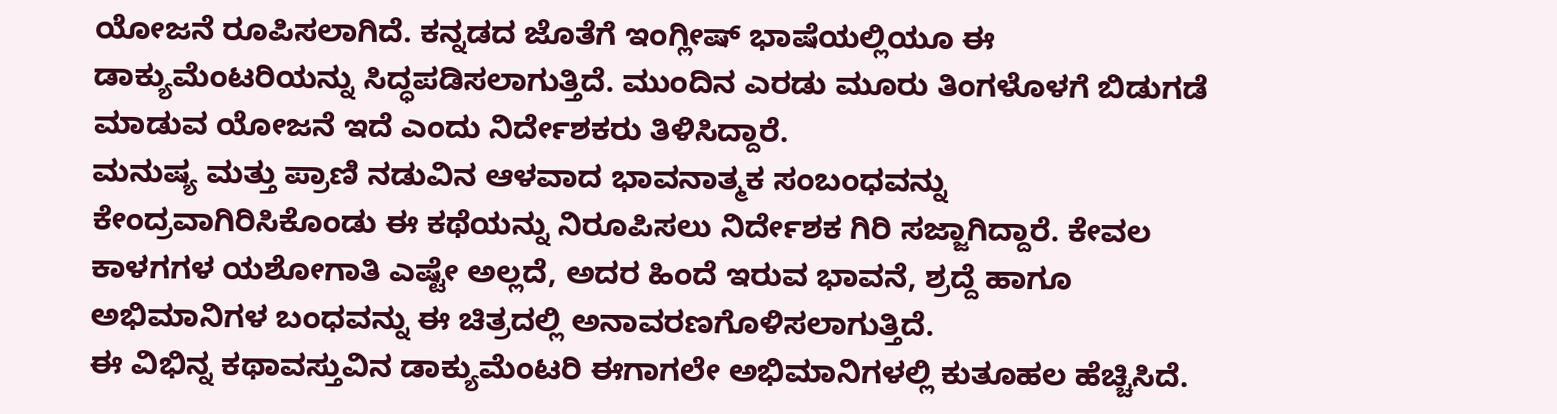ಯೋಜನೆ ರೂಪಿಸಲಾಗಿದೆ. ಕನ್ನಡದ ಜೊತೆಗೆ ಇಂಗ್ಲೀಷ್ ಭಾಷೆಯಲ್ಲಿಯೂ ಈ ಡಾಕ್ಯುಮೆಂಟರಿಯನ್ನು ಸಿದ್ಧಪಡಿಸಲಾಗುತ್ತಿದೆ. ಮುಂದಿನ ಎರಡು ಮೂರು ತಿಂಗಳೊಳಗೆ ಬಿಡುಗಡೆ ಮಾಡುವ ಯೋಜನೆ ಇದೆ ಎಂದು ನಿರ್ದೇಶಕರು ತಿಳಿಸಿದ್ದಾರೆ.
ಮನುಷ್ಯ ಮತ್ತು ಪ್ರಾಣಿ ನಡುವಿನ ಆಳವಾದ ಭಾವನಾತ್ಮಕ ಸಂಬಂಧವನ್ನು ಕೇಂದ್ರವಾಗಿರಿಸಿಕೊಂಡು ಈ ಕಥೆಯನ್ನು ನಿರೂಪಿಸಲು ನಿರ್ದೇಶಕ ಗಿರಿ ಸಜ್ಜಾಗಿದ್ದಾರೆ. ಕೇವಲ ಕಾಳಗಗಳ ಯಶೋಗಾತಿ ಎಷ್ಟೇ ಅಲ್ಲದೆ, ಅದರ ಹಿಂದೆ ಇರುವ ಭಾವನೆ, ಶ್ರದ್ದೆ ಹಾಗೂ ಅಭಿಮಾನಿಗಳ ಬಂಧವನ್ನು ಈ ಚಿತ್ರದಲ್ಲಿ ಅನಾವರಣಗೊಳಿಸಲಾಗುತ್ತಿದೆ.
ಈ ವಿಭಿನ್ನ ಕಥಾವಸ್ತುವಿನ ಡಾಕ್ಯುಮೆಂಟರಿ ಈಗಾಗಲೇ ಅಭಿಮಾನಿಗಳಲ್ಲಿ ಕುತೂಹಲ ಹೆಚ್ಚಿಸಿದೆ.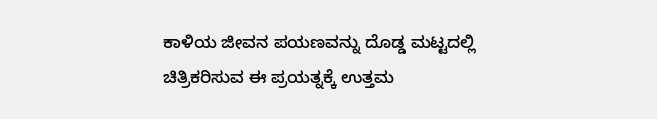ಕಾಳಿಯ ಜೀವನ ಪಯಣವನ್ನು ದೊಡ್ಡ ಮಟ್ಟದಲ್ಲಿ ಚಿತ್ರಿಕರಿಸುವ ಈ ಪ್ರಯತ್ನಕ್ಕೆ ಉತ್ತಮ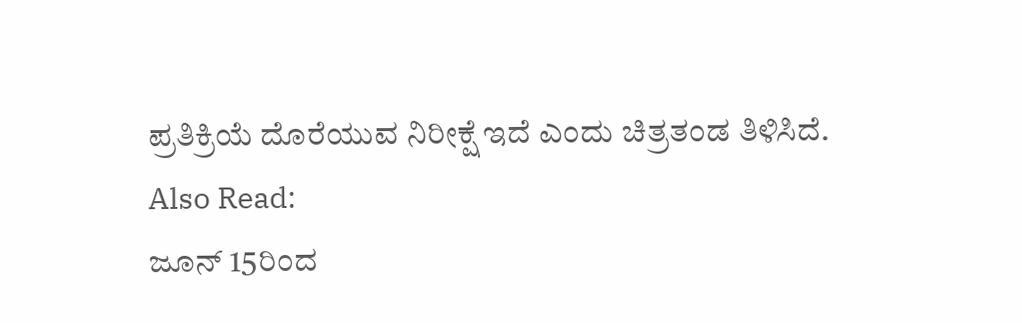ಪ್ರತಿಕ್ರಿಯೆ ದೊರೆಯುವ ನಿರೀಕ್ಷೆ ಇದೆ ಎಂದು ಚಿತ್ರತಂಡ ತಿಳಿಸಿದೆ.
Also Read:
ಜೂನ್ 15ರಿಂದ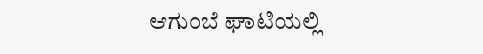ಆಗುಂಬೆ ಘಾಟಿಯಲ್ಲಿ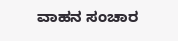ವಾಹನ ಸಂಚಾರ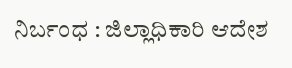ನಿರ್ಬಂಧ : ಜಿಲ್ಲಾಧಿಕಾರಿ ಆದೇಶ